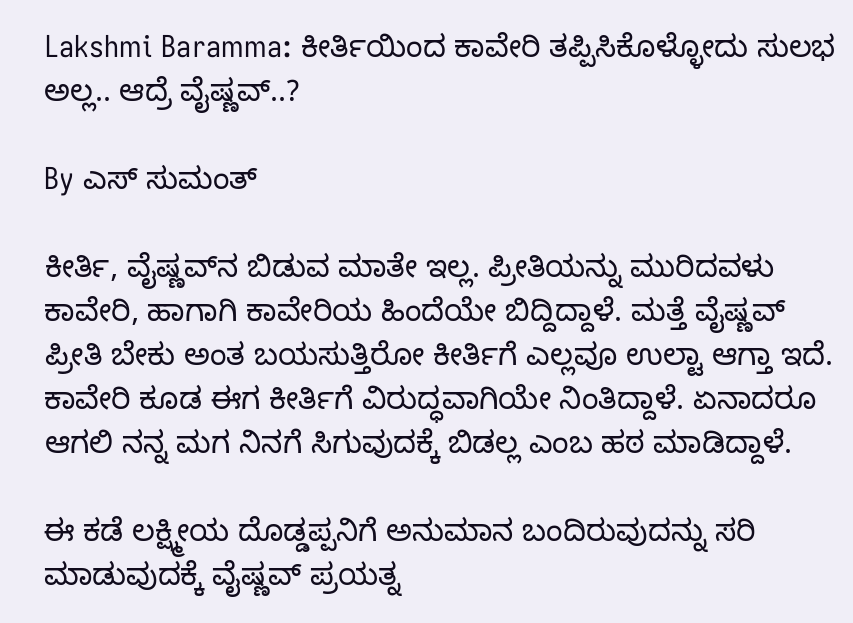Lakshmi Baramma: ಕೀರ್ತಿಯಿಂದ ಕಾವೇರಿ ತಪ್ಪಿಸಿಕೊಳ್ಳೋದು ಸುಲಭ ಅಲ್ಲ.. ಆದ್ರೆ ವೈಷ್ಣವ್..?

By ಎಸ್ ಸುಮಂತ್

ಕೀರ್ತಿ, ವೈಷ್ಣವ್‌ನ ಬಿಡುವ ಮಾತೇ ಇಲ್ಲ. ಪ್ರೀತಿಯನ್ನು ಮುರಿದವಳು ಕಾವೇರಿ, ಹಾಗಾಗಿ ಕಾವೇರಿಯ ಹಿಂದೆಯೇ ಬಿದ್ದಿದ್ದಾಳೆ. ಮತ್ತೆ ವೈಷ್ಣವ್ ಪ್ರೀತಿ ಬೇಕು ಅಂತ ಬಯಸುತ್ತಿರೋ ಕೀರ್ತಿಗೆ ಎಲ್ಲವೂ ಉಲ್ಟಾ ಆಗ್ತಾ ಇದೆ. ಕಾವೇರಿ ಕೂಡ ಈಗ ಕೀರ್ತಿಗೆ ವಿರುದ್ಧವಾಗಿಯೇ ನಿಂತಿದ್ದಾಳೆ. ಏನಾದರೂ ಆಗಲಿ ನನ್ನ ಮಗ ನಿನಗೆ ಸಿಗುವುದಕ್ಕೆ ಬಿಡಲ್ಲ ಎಂಬ ಹಠ ಮಾಡಿದ್ದಾಳೆ.

ಈ ಕಡೆ ಲಕ್ಷ್ಮೀಯ ದೊಡ್ಡಪ್ಪನಿಗೆ ಅನುಮಾನ ಬಂದಿರುವುದನ್ನು ಸರಿ ಮಾಡುವುದಕ್ಕೆ ವೈಷ್ಣವ್ ಪ್ರಯತ್ನ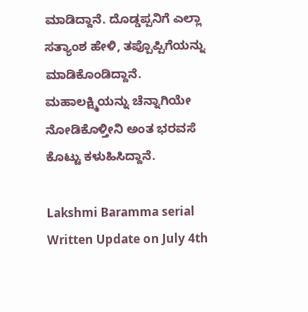ಮಾಡಿದ್ದಾನೆ. ದೊಡ್ಡಪ್ಪನಿಗೆ ಎಲ್ಲಾ ಸತ್ಯಾಂಶ ಹೇಳಿ, ತಪ್ಪೊಪ್ಪಿಗೆಯನ್ನು ಮಾಡಿಕೊಂಡಿದ್ದಾನೆ. ಮಹಾಲಕ್ಷ್ಮಿಯನ್ನು ಚೆನ್ನಾಗಿಯೇ ನೋಡಿಕೊಳ್ತೀನಿ ಅಂತ ಭರವಸೆ ಕೊಟ್ಟು ಕಳುಹಿಸಿದ್ದಾನೆ.

Lakshmi Baramma serial Written Update on July 4th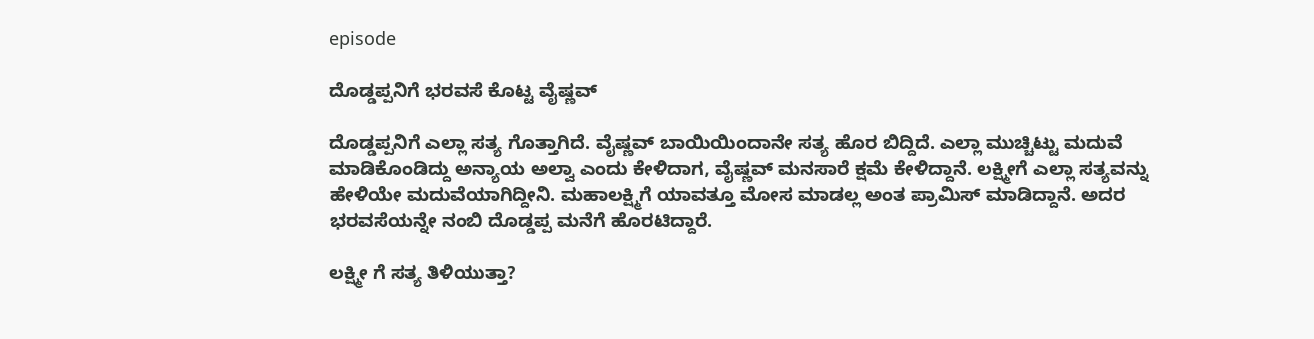episode

ದೊಡ್ಡಪ್ಪನಿಗೆ ಭರವಸೆ ಕೊಟ್ಟ ವೈಷ್ಣವ್

ದೊಡ್ಡಪ್ಪನಿಗೆ ಎಲ್ಲಾ ಸತ್ಯ ಗೊತ್ತಾಗಿದೆ. ವೈಷ್ಣವ್ ಬಾಯಿಯಿಂದಾನೇ ಸತ್ಯ ಹೊರ ಬಿದ್ದಿದೆ. ಎಲ್ಲಾ ಮುಚ್ಚಿಟ್ಟು ಮದುವೆ ಮಾಡಿಕೊಂಡಿದ್ದು ಅನ್ಯಾಯ ಅಲ್ವಾ ಎಂದು ಕೇಳಿದಾಗ, ವೈಷ್ಣವ್ ಮನಸಾರೆ ಕ್ಷಮೆ ಕೇಳಿದ್ದಾನೆ. ಲಕ್ಷ್ಮೀಗೆ ಎಲ್ಲಾ ಸತ್ಯವನ್ನು ಹೇಳಿಯೇ ಮದುವೆಯಾಗಿದ್ದೀನಿ. ಮಹಾಲಕ್ಷ್ಮಿಗೆ ಯಾವತ್ತೂ ಮೋಸ ಮಾಡಲ್ಲ ಅಂತ ಪ್ರಾಮಿಸ್ ಮಾಡಿದ್ದಾನೆ. ಅದರ ಭರವಸೆಯನ್ನೇ ನಂಬಿ ದೊಡ್ಡಪ್ಪ ಮನೆಗೆ ಹೊರಟಿದ್ದಾರೆ.

ಲಕ್ಷ್ಮೀ ಗೆ ಸತ್ಯ ತಿಳಿಯುತ್ತಾ?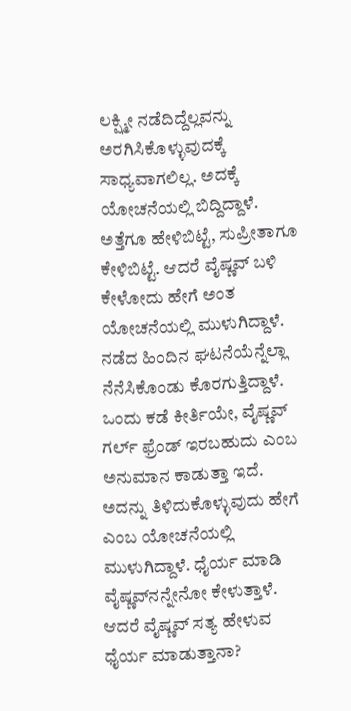ಲಕ್ಷ್ಮೀ ನಡೆದಿದ್ದೆಲ್ಲವನ್ನು ಅರಗಿಸಿಕೊಳ್ಳುವುದಕ್ಕೆ ಸಾಧ್ಯವಾಗಲಿಲ್ಲ. ಅದಕ್ಕೆ ಯೋಚನೆಯಲ್ಲಿ ಬಿದ್ದಿದ್ದಾಳೆ. ಅತ್ತೆಗೂ ಹೇಳಿಬಿಟ್ಟೆ, ಸುಪ್ರೀತಾಗೂ ಕೇಳಿಬಿಟ್ಟೆ. ಆದರೆ ವೈಷ್ಣವ್ ಬಳಿ‌ ಕೇಳೋದು ಹೇಗೆ ಅಂತ ಯೋಚನೆಯಲ್ಲಿ ಮುಳುಗಿದ್ದಾಳೆ. ನಡೆದ ಹಿಂದಿನ ಘಟನೆಯೆನ್ನೆಲ್ಲಾ ನೆನೆಸಿಕೊಂಡು ಕೊರಗುತ್ತಿದ್ದಾಳೆ. ಒಂದು ಕಡೆ ಕೀರ್ತಿಯೇ, ವೈಷ್ಣವ್ ಗರ್ಲ್ ಫ್ರೆಂಡ್ ಇರಬಹುದು ಎಂಬ ಅನುಮಾನ ಕಾಡುತ್ತಾ ಇದೆ. ಅದನ್ನು ತಿಳಿದುಕೊಳ್ಳುವುದು ಹೇಗೆ ಎಂಬ ಯೋಚನೆಯಲ್ಲಿ ಮುಳುಗಿದ್ದಾಳೆ. ಧೈರ್ಯ ಮಾಡಿ ವೈಷ್ಣವ್‌ನನ್ನೇನೋ ಕೇಳುತ್ತಾಳೆ. ಆದರೆ ವೈಷ್ಣವ್ ಸತ್ಯ ಹೇಳುವ ಧೈರ್ಯ ಮಾಡುತ್ತಾನಾ?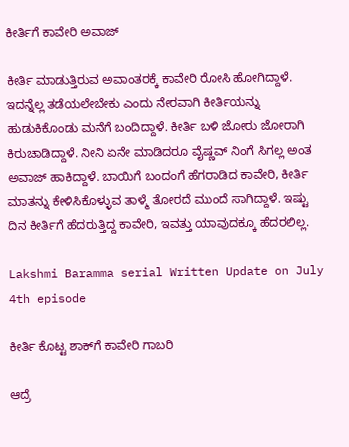ಕೀರ್ತಿಗೆ ಕಾವೇರಿ ಅವಾಜ್

ಕೀರ್ತಿ ಮಾಡುತ್ತಿರುವ ಅವಾಂತರಕ್ಕೆ ಕಾವೇರಿ ರೋಸಿ ಹೋಗಿದ್ದಾಳೆ. ಇದನ್ನೆಲ್ಲ ತಡೆಯಲೇಬೇಕು ಎಂದು ನೇರವಾಗಿ ಕೀರ್ತಿಯನ್ನು ಹುಡುಕಿಕೊಂಡು ಮನೆಗೆ ಬಂದಿದ್ದಾಳೆ. ಕೀರ್ತಿ ಬಳಿ ಜೋರು ಜೋರಾಗಿ ಕಿರುಚಾಡಿದ್ದಾಳೆ‌. ನೀನಿ ಏನೇ ಮಾಡಿದರೂ ವೈಷ್ಣವ್ ನಿಂಗೆ ಸಿಗಲ್ಲ ಅಂತ ಅವಾಜ್ ಹಾಕಿದ್ದಾಳೆ. ಬಾಯಿಗೆ ಬಂದಂಗೆ ಹೆಗರಾಡಿದ ಕಾವೇರಿ, ಕೀರ್ತಿ ಮಾತನ್ನು ಕೇಳಿಸಿಕೊಳ್ಳುವ ತಾಳ್ಮೆ ತೋರದೆ ಮುಂದೆ ಸಾಗಿದ್ದಾಳೆ. ಇಷ್ಟು ದಿನ ಕೀರ್ತಿಗೆ ಹೆದರುತ್ತಿದ್ದ ಕಾವೇರಿ, ಇವತ್ತು ಯಾವುದಕ್ಕೂ ಹೆದರಲಿಲ್ಲ.

Lakshmi Baramma serial Written Update on July 4th episode

ಕೀರ್ತಿ ಕೊಟ್ಟ ಶಾಕ್‌ಗೆ ಕಾವೇರಿ ಗಾಬರಿ

ಆದ್ರೆ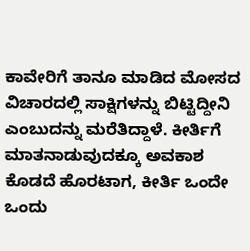ಕಾವೇರಿಗೆ ತಾನೂ ಮಾಡಿದ ಮೋಸದ ವಿಚಾರದಲ್ಲಿ ಸಾಕ್ಷಿಗಳನ್ನು ಬಿಟ್ಟಿದ್ದೀನಿ ಎಂಬುದನ್ನು ಮರೆತಿದ್ದಾಳೆ. ಕೀರ್ತಿಗೆ ಮಾತನಾಡುವುದಕ್ಕೂ ಅವಕಾಶ ಕೊಡದೆ ಹೊರಟಾಗ, ಕೀರ್ತಿ ಒಂದೇ ಒಂದು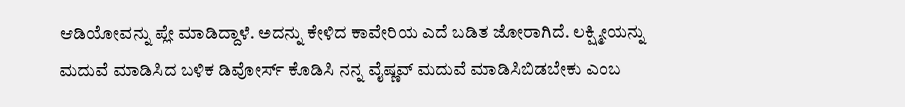ಆಡಿಯೋವನ್ನು ಪ್ಲೇ ಮಾಡಿದ್ದಾಳೆ. ಅದನ್ನು ಕೇಳಿದ ಕಾವೇರಿಯ ಎದೆ ಬಡಿತ ಜೋರಾಗಿದೆ. ಲಕ್ಷ್ಮೀಯನ್ನು ಮದುವೆ ಮಾಡಿಸಿದ ಬಳಿಕ ಡಿವೋರ್ಸ್ ಕೊಡಿಸಿ ನನ್ನ ವೈಷ್ಣವ್ ಮದುವೆ ಮಾಡಿಸಿಬಿಡಬೇಕು ಎಂಬ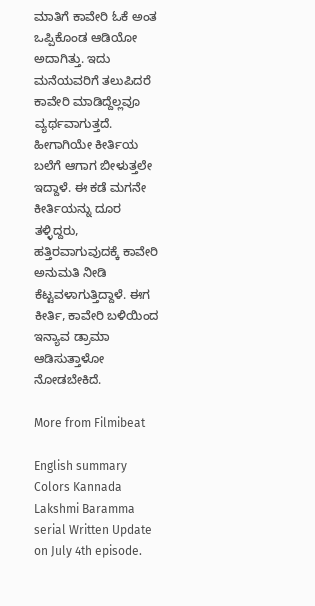ಮಾತಿಗೆ ಕಾವೇರಿ ಓಕೆ ಅಂತ ಒಪ್ಪಿಕೊಂಡ ಆಡಿಯೋ ಅದಾಗಿತ್ತು. ಇದು ಮನೆಯವರಿಗೆ ತಲುಪಿದರೆ ಕಾವೇರಿ ಮಾಡಿದ್ದೆಲ್ಲವೂ ವ್ಯರ್ಥವಾಗುತ್ತದೆ. ಹೀಗಾಗಿಯೇ ಕೀರ್ತಿಯ ಬಲೆಗೆ ಆಗಾಗ ಬೀಳುತ್ತಲೇ ಇದ್ದಾಳೆ. ಈ ಕಡೆ ಮಗನೇ ಕೀರ್ತಿಯನ್ನು ದೂರ ತಳ್ಳಿದ್ದರು, ಹತ್ತಿರವಾಗುವುದಕ್ಕೆ ಕಾವೇರಿ ಅನುಮತಿ ನೀಡಿ ಕೆಟ್ಟವಳಾಗುತ್ತಿದ್ದಾಳೆ. ಈಗ ಕೀರ್ತಿ, ಕಾವೇರಿ ಬಳಿಯಿಂದ ಇನ್ಯಾವ ಡ್ರಾಮಾ ಆಡಿಸುತ್ತಾಳೋ ನೋಡಬೇಕಿದೆ.

More from Filmibeat

English summary
Colors Kannada Lakshmi Baramma serial Written Update on July 4th episode.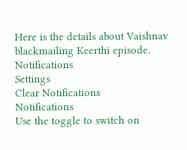Here is the details about Vaishnav blackmailing Keerthi episode.
Notifications
Settings
Clear Notifications
Notifications
Use the toggle to switch on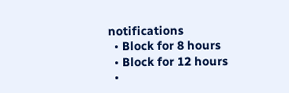notifications
  • Block for 8 hours
  • Block for 12 hours
  •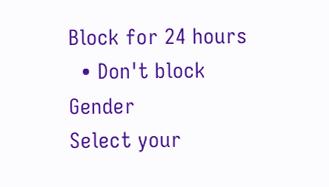Block for 24 hours
  • Don't block
Gender
Select your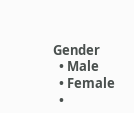Gender
  • Male
  • Female
  •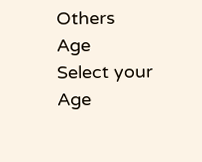Others
Age
Select your Age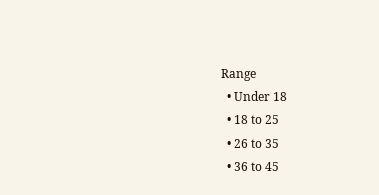Range
  • Under 18
  • 18 to 25
  • 26 to 35
  • 36 to 45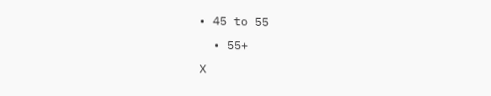• 45 to 55
  • 55+
X